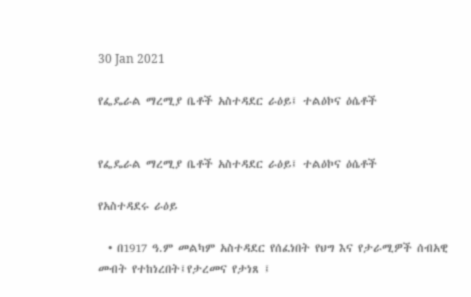30 Jan 2021

የፌዴራል ማረሚያ ቤቶች አስተዳደር ራዕይ፤ ተልዕኮና ዕሴቶች


የፌዴራል ማረሚያ ቤቶች አስተዳደር ራዕይ፤ ተልዕኮና ዕሴቶች

የአስተዳደሩ ራዕይ

  • በ1917 ዓ.ም መልካም አስተዳደር የሰፈነበት የህግ እና የታራሚዎች ሰብአዊ መብት የተከነረበት፤የታረመና የታነጸ ፤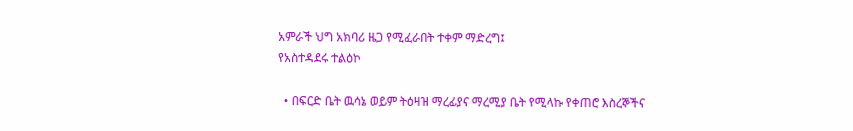አምራች ህግ አክባሪ ዜጋ የሚፈራበት ተቀም ማድረግ፤
የአስተዳደሩ ተልዕኮ

  • በፍርድ ቤት ዉሳኔ ወይም ትዕዛዝ ማረፊያና ማረሚያ ቤት የሚላኩ የቀጠሮ እስረኞችና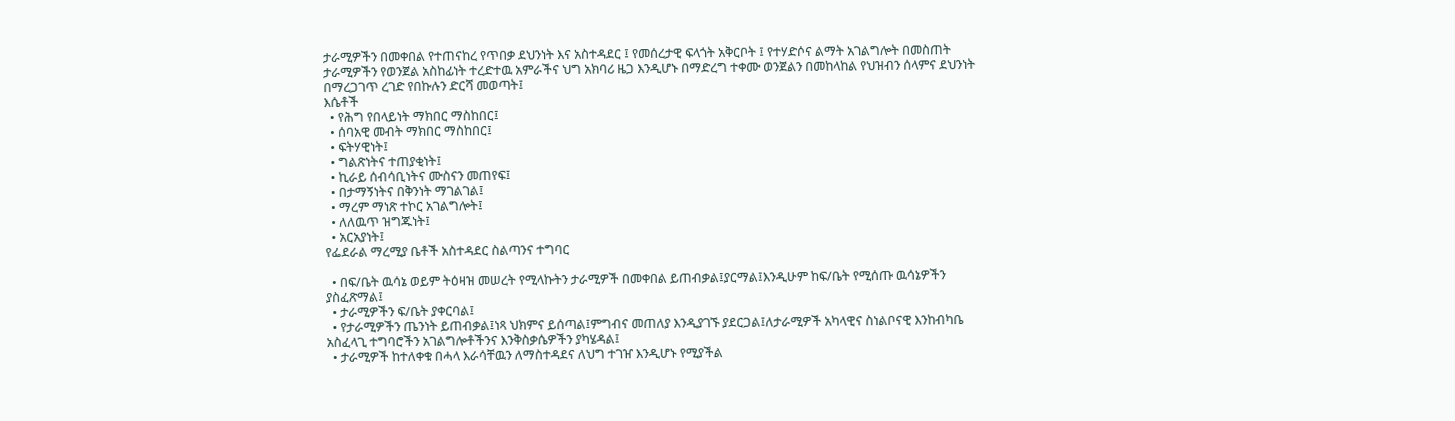ታራሚዎችን በመቀበል የተጠናከረ የጥበቃ ደህንነት እና አስተዳደር ፤ የመሰረታዊ ፍላጎት አቅርቦት ፤ የተሃድሶና ልማት አገልግሎት በመስጠት ታራሚዎችን የወንጀል አስከፊነት ተረድተዉ አምራችና ህግ አክባሪ ዜጋ እንዲሆኑ በማድረግ ተቀሙ ወንጀልን በመከላከል የህዝብን ሰላምና ደህንነት በማረጋገጥ ረገድ የበኩሉን ድርሻ መወጣት፤
እሴቶች
  • የሕግ የበላይነት ማክበር ማስከበር፤
  • ሰባአዊ መብት ማክበር ማስከበር፤
  • ፍትሃዊነት፤
  • ግልጽነትና ተጠያቂነት፤
  • ኪራይ ሰብሳቢነትና ሙስናን መጠየፍ፤
  • በታማኝነትና በቅንነት ማገልገል፤
  • ማረም ማነጽ ተኮር አገልግሎት፤
  • ለለዉጥ ዝግጁነት፤
  • አርአያነት፤
የፌደራል ማረሚያ ቤቶች አስተዳደር ስልጣንና ተግባር

  • በፍ/ቤት ዉሳኔ ወይም ትዕዛዝ መሠረት የሚላኩትን ታራሚዎች በመቀበል ይጠብቃል፤ያርማል፤እንዲሁም ከፍ/ቤት የሚሰጡ ዉሳኔዎችን ያስፈጽማል፤
  • ታራሚዎችን ፍ/ቤት ያቀርባል፤
  • የታራሚዎችን ጤንነት ይጠብቃል፤ነጻ ህክምና ይሰጣል፤ምግብና መጠለያ እንዲያገኙ ያደርጋል፤ለታራሚዎች አካላዊና ስነልቦናዊ እንከብካቤ አስፈላጊ ተግባሮችን አገልግሎቶችንና እንቅስቃሴዎችን ያካሄዳል፤
  • ታራሚዎች ከተለቀቁ በሓላ እራሳቸዉን ለማስተዳደና ለህግ ተገዠ እንዲሆኑ የሚያችል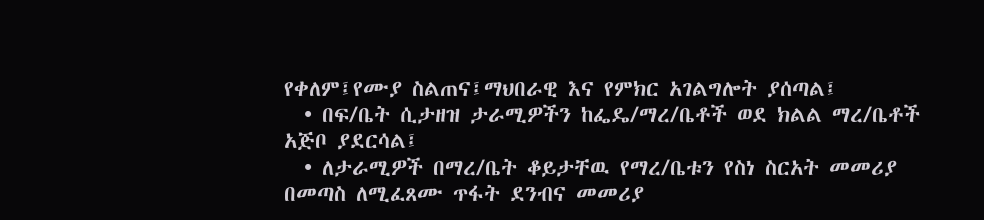የቀለም፤የሙያ ስልጠና፤ማህበራዊ እና የምክር አገልግሎት ያሰጣል፤
  • በፍ/ቤት ሲታዘዝ ታራሚዎችን ከፌዴ/ማረ/ቤቶች ወደ ክልል ማረ/ቤቶች አጅቦ ያደርሳል፤
  • ለታራሚዎች በማረ/ቤት ቆይታቸዉ የማረ/ቤቱን የስነ ስርአት መመሪያ በመጣስ ለሚፈጸሙ ጥፋት ደንብና መመሪያ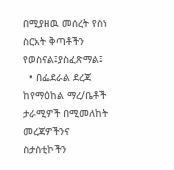በሚያዘዉ መሰረት የስነ ስርአት ቅጣቶችን የወስናል፤ያስፈጽማል፤
  • በፌደራል ደረጃ ከየማዕከል ማረ/ቤቶች ታራሚዎች በሚመለከት መረጃዎችንና ስታስቲኮችን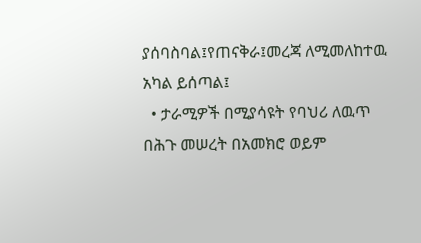ያሰባስባል፤የጠናቅራ፤መረጃ ለሚመለከተዉ አካል ይሰጣል፤
  • ታራሚዎች በሚያሳዩት የባህሪ ለዉጥ በሕጉ መሠረት በአመክሮ ወይም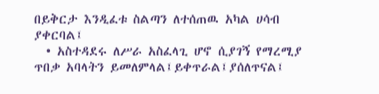በይቅርታ እንዲፈቱ ስልጣን ለተሰጠዉ አካል ሀሳብ ያቀርባል፤
  • አስተዳደሩ ለሥራ አስፈላጊ ሆኖ ሲያገኝ የማረሚያ ጥበቃ አባላትን ይመለምላል፤ይቀጥራል፤ያሰለጥናል፤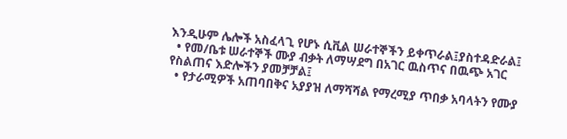እንዲሁም ሌሎች አስፈላጊ የሆኑ ሲቪል ሠራተኞችን ይቀጥራል፤ያስተዳድራል፤
  • የመ/ቤቱ ሠራተኞች ሙያ ብቃት ለማሣደግ በአገር ዉስጥና በዉጭ አገር የስልጠና እድሎችን ያመቻቻል፤
  • የታራሚዎች አጠባበቅና አያያዝ ለማሻሻል የማረሚያ ጥበቃ አባላትን የሙያ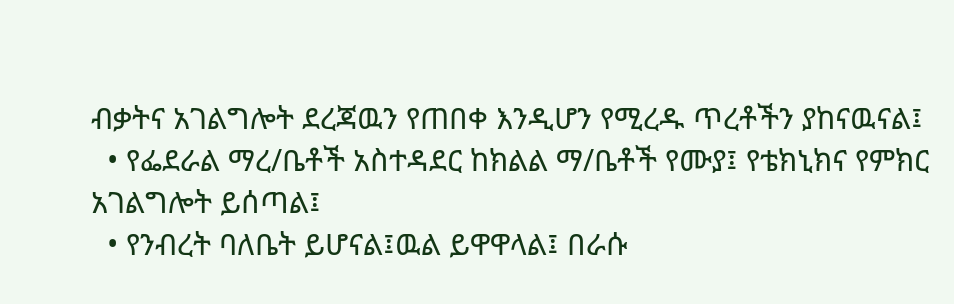ብቃትና አገልግሎት ደረጃዉን የጠበቀ እንዲሆን የሚረዱ ጥረቶችን ያከናዉናል፤
  • የፌደራል ማረ/ቤቶች አስተዳደር ከክልል ማ/ቤቶች የሙያ፤ የቴክኒክና የምክር አገልግሎት ይሰጣል፤
  • የንብረት ባለቤት ይሆናል፤ዉል ይዋዋላል፤ በራሱ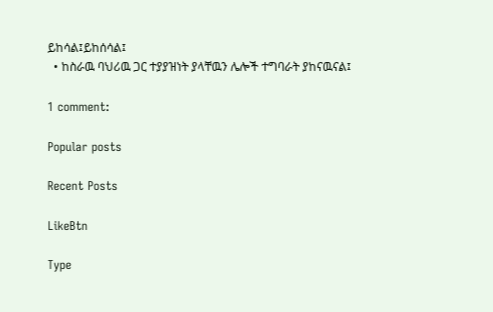ይከሳል፤ይከሰሳል፤
  • ከስራዉ ባህሪዉ ጋር ተያያዝነት ያላቸዉን ሌሎች ተግባራት ያከናዉናል፤

1 comment:

Popular posts

Recent Posts

LikeBtn

Type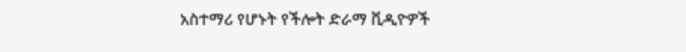አስተማሪ የሆኑት የችሎት ድራማ ቪዲዮዎች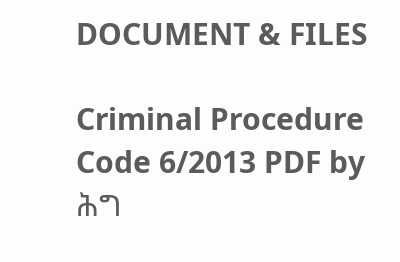DOCUMENT & FILES

Criminal Procedure Code 6/2013 PDF by ሕግ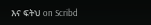እና ፍትህ on Scribd